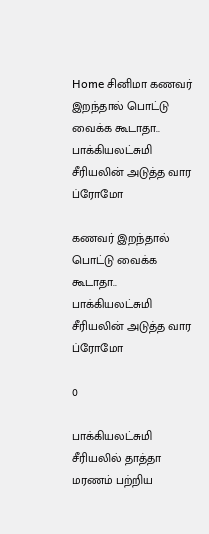Home சினிமா கணவர் இறந்தால் பொட்டு வைக்க கூடாதா.. பாக்கியலட்சுமி சீரியலின் அடுத்த வார ப்ரோமோ

கணவர் இறந்தால் பொட்டு வைக்க கூடாதா.. பாக்கியலட்சுமி சீரியலின் அடுத்த வார ப்ரோமோ

0

பாக்கியலட்சுமி சீரியலில் தாத்தா மரணம் பற்றிய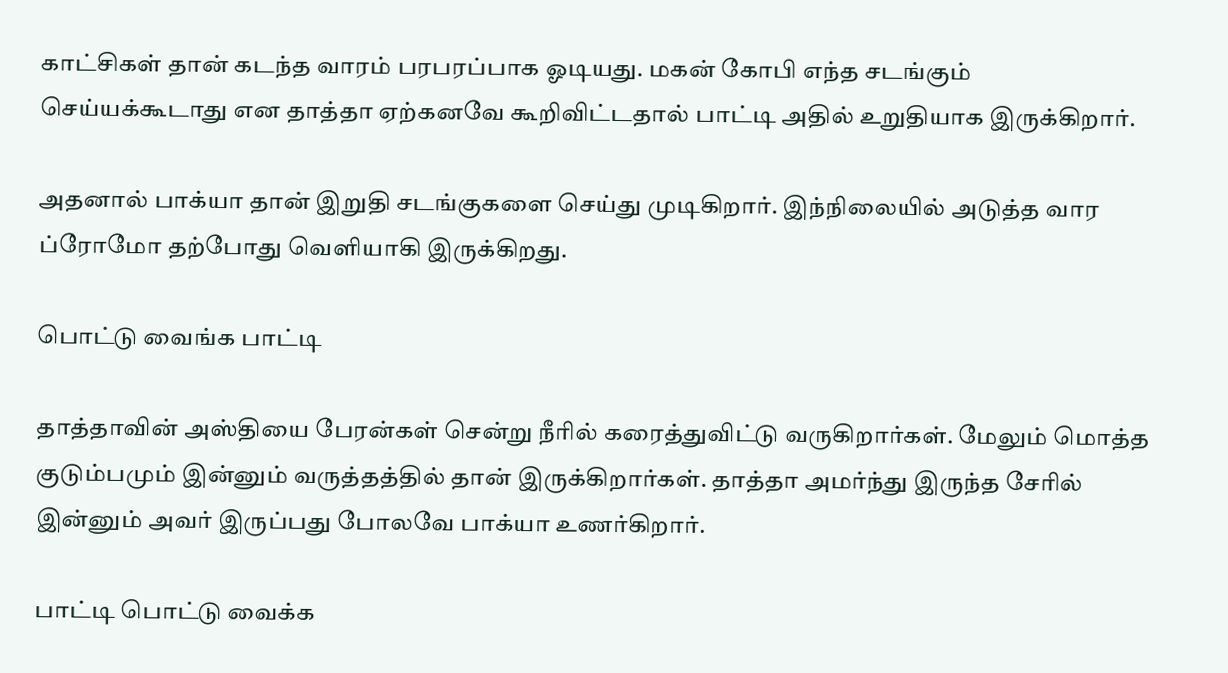காட்சிகள் தான் கடந்த வாரம் பரபரப்பாக ஓடியது. மகன் கோபி எந்த சடங்கும் செய்யக்கூடாது என தாத்தா ஏற்கனவே கூறிவிட்டதால் பாட்டி அதில் உறுதியாக இருக்கிறார்.

அதனால் பாக்யா தான் இறுதி சடங்குகளை செய்து முடிகிறார். இந்நிலையில் அடுத்த வார ப்ரோமோ தற்போது வெளியாகி இருக்கிறது.

பொட்டு வைங்க பாட்டி

தாத்தாவின் அஸ்தியை பேரன்கள் சென்று நீரில் கரைத்துவிட்டு வருகிறார்கள். மேலும் மொத்த குடும்பமும் இன்னும் வருத்தத்தில் தான் இருக்கிறார்கள். தாத்தா அமர்ந்து இருந்த சேரில் இன்னும் அவர் இருப்பது போலவே பாக்யா உணர்கிறார்.

பாட்டி பொட்டு வைக்க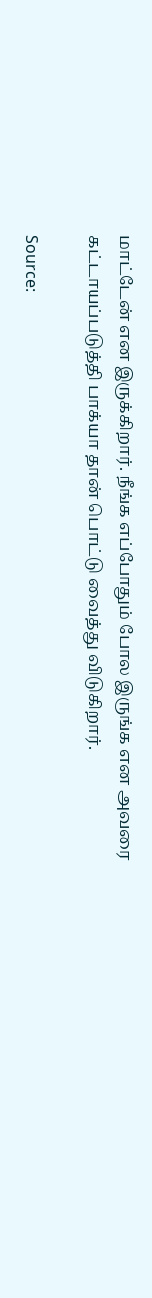மாட்டேன் என இருக்கிறார். நீங்க எப்போதும் போல இருங்க என அவரை கட்டாயப்படுத்தி பாக்யா தான் பொட்டு வைத்து விடுகிறார்.

Source: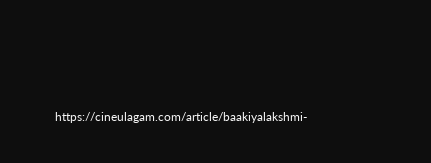https://cineulagam.com/article/baakiyalakshmi-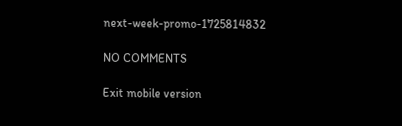next-week-promo-1725814832

NO COMMENTS

Exit mobile version